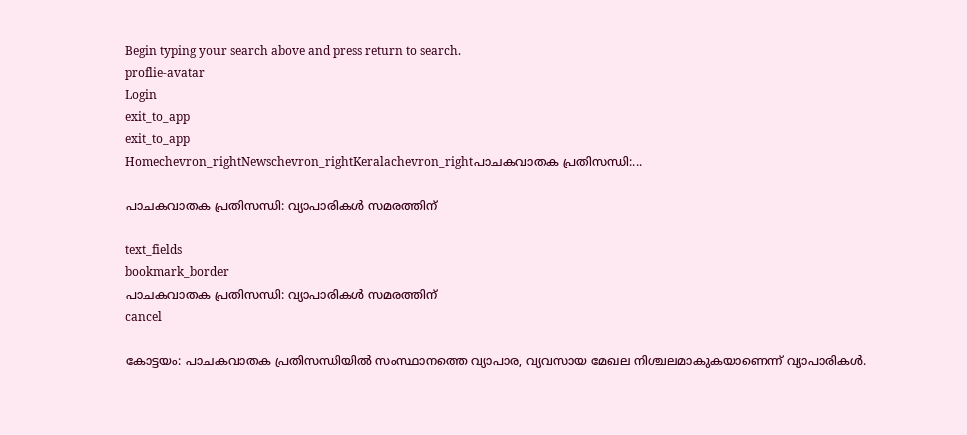Begin typing your search above and press return to search.
proflie-avatar
Login
exit_to_app
exit_to_app
Homechevron_rightNewschevron_rightKeralachevron_rightപാചകവാതക പ്രതിസന്ധി:...

പാചകവാതക പ്രതിസന്ധി: വ്യാപാരികൾ സമരത്തിന്

text_fields
bookmark_border
പാചകവാതക പ്രതിസന്ധി: വ്യാപാരികൾ സമരത്തിന്
cancel

കോട്ടയം: പാചകവാതക പ്രതിസന്ധിയിൽ സംസ്ഥാനത്തെ വ്യാപാര, വ്യവസായ മേഖല നിശ്ചലമാകുകയാണെന്ന് വ്യാപാരികൾ.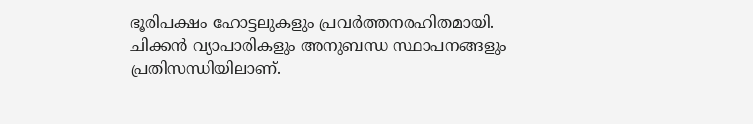ഭൂരിപക്ഷം ഹോട്ടലുകളും പ്രവർത്തനരഹിതമായി. ചിക്കൻ വ്യാപാരികളും അനുബന്ധ സ്ഥാപനങ്ങളും പ്രതിസന്ധിയിലാണ്.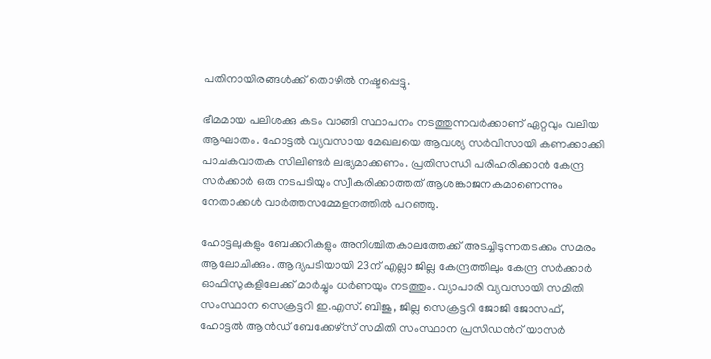പതിനായിരങ്ങൾക്ക് തൊഴിൽ നഷ്ടപ്പെട്ടു.

ഭീമമായ പലിശക്കു കടം വാങ്ങി സ്ഥാപനം നടത്തുന്നവർക്കാണ് ഏറ്റവും വലിയ ആഘാതം. ഹോട്ടൽ വ്യവസായ മേഖലയെ ആവശ്യ സർവിസായി കണക്കാക്കി പാചകവാതക സിലിണ്ടർ ലഭ്യമാക്കണം. പ്രതിസന്ധി പരിഹരിക്കാൻ കേന്ദ്ര സർക്കാർ ഒരു നടപടിയും സ്വീകരിക്കാത്തത് ആശങ്കാജനകമാണെന്നും നേതാക്കൾ വാർത്തസമ്മേളനത്തിൽ പറഞ്ഞു.

ഹോട്ടലുകളും ബേക്കറികളും അനിശ്ചിതകാലത്തേക്ക് അടച്ചിടുന്നതടക്കം സമരം ആലോചിക്കും. ആദ്യപടിയായി 23ന് എല്ലാ ജില്ല കേന്ദ്രത്തിലും കേന്ദ്ര സർക്കാർ ഓഫിസുകളിലേക്ക് മാർച്ചും ധർണയും നടത്തും. വ്യാപാരി വ്യവസായി സമിതി സംസ്ഥാന സെക്രട്ടറി ഇ.എസ്. ബിജു, ജില്ല സെക്രട്ടറി ജോജി ജോസഫ്, ഹോട്ടൽ ആൻഡ് ബേക്കേഴ്സ് സമിതി സംസ്ഥാന പ്രസിഡന്‍റ് യാസർ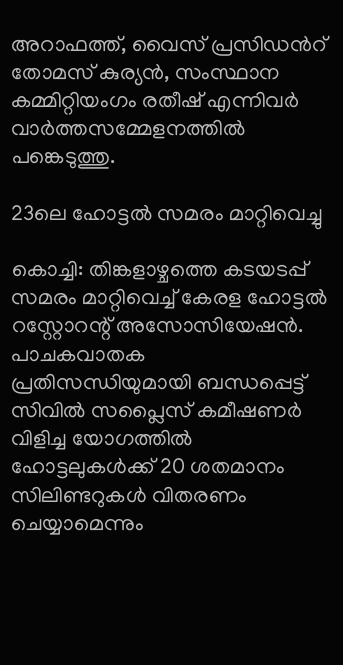അറാഫത്ത്, വൈസ് പ്രസിഡന്‍റ് തോമസ് കുര്യൻ, സംസ്ഥാന കമ്മിറ്റിയംഗം രതീഷ് എന്നിവർ വാർത്തസമ്മേളനത്തിൽ പങ്കെടുത്തു.

23ലെ ഹോട്ടൽ സമരം മാറ്റിവെച്ചു

കൊച്ചി: തിങ്കളാഴ്ചത്തെ കടയടപ്പ് സമരം മാറ്റിവെച്ച് കേരള ഹോട്ടൽ റസ്റ്റോറന്റ് അസോസിയേഷൻ. പാചകവാതക പ്രതിസന്ധിയുമായി ബന്ധപ്പെട്ട് സിവിൽ സപ്ലൈസ് കമീഷണർ വിളിച്ച യോഗത്തിൽ ഹോട്ടലുകൾക്ക് 20 ശതമാനം സിലിണ്ടറുകൾ വിതരണം ചെയ്യാമെന്നും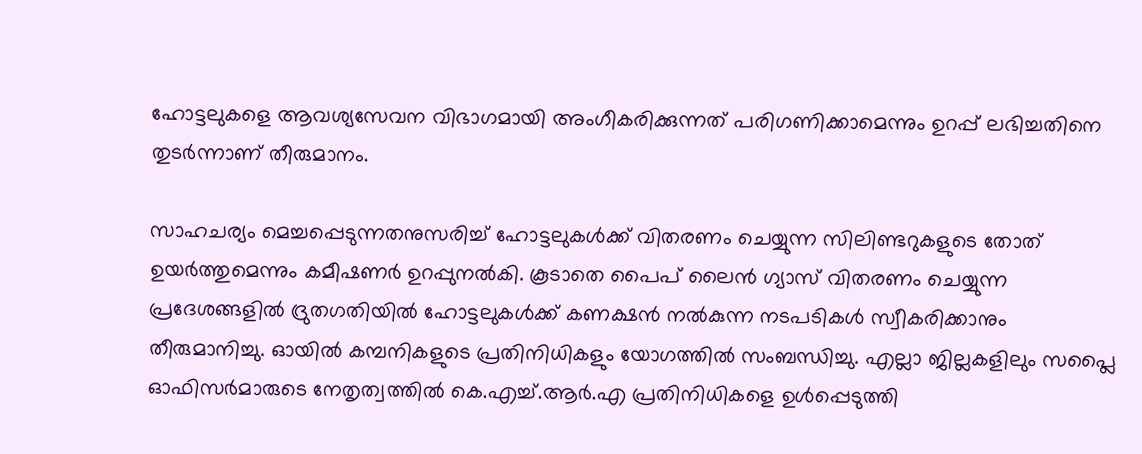ഹോട്ടലുകളെ ആവശ്യസേവന വിഭാഗമായി അംഗീകരിക്കുന്നത് പരിഗണിക്കാമെന്നും ഉറപ്പ് ലഭിച്ചതിനെ തുടർന്നാണ് തീരുമാനം.

സാഹചര്യം മെച്ചപ്പെടുന്നതനുസരിച്ച് ഹോട്ടലുകൾക്ക് വിതരണം ചെയ്യുന്ന സിലിണ്ടറുകളുടെ തോത് ഉയർത്തുമെന്നും കമീഷണർ ഉറപ്പുനൽകി. കൂടാതെ പൈപ് ലൈൻ ഗ്യാസ് വിതരണം ചെയ്യുന്ന പ്രദേശങ്ങളിൽ ദ്രുതഗതിയിൽ ഹോട്ടലുകൾക്ക് കണക്ഷൻ നൽകുന്ന നടപടികൾ സ്വീകരിക്കാനും തീരുമാനിച്ചു. ഓയിൽ കമ്പനികളുടെ പ്രതിനിധികളും യോഗത്തിൽ സംബന്ധിച്ചു. എല്ലാ ജില്ലകളിലും സപ്ലൈ ഓഫിസർമാരുടെ നേതൃത്വത്തിൽ കെ.എച്ച്.ആർ.എ പ്രതിനിധികളെ ഉൾപ്പെടുത്തി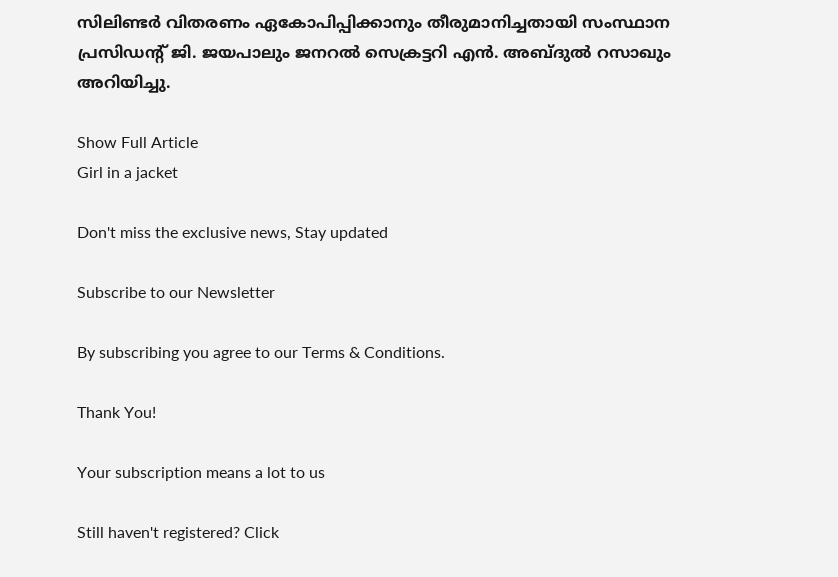സിലിണ്ടർ വിതരണം ഏകോപിപ്പിക്കാനും തീരുമാനിച്ചതായി സംസ്ഥാന പ്രസിഡന്റ് ജി. ജയപാലും ജനറൽ സെക്രട്ടറി എൻ. അബ്ദുൽ റസാഖും അറിയിച്ചു.

Show Full Article
Girl in a jacket

Don't miss the exclusive news, Stay updated

Subscribe to our Newsletter

By subscribing you agree to our Terms & Conditions.

Thank You!

Your subscription means a lot to us

Still haven't registered? Click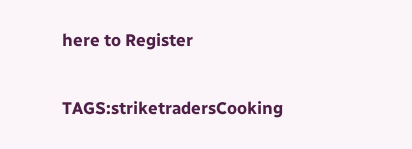here to Register

TAGS:striketradersCooking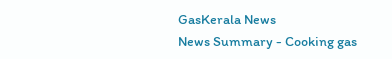GasKerala News
News Summary - Cooking gas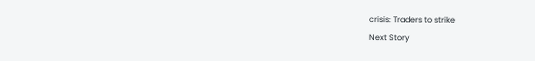crisis: Traders to strike
Next Story